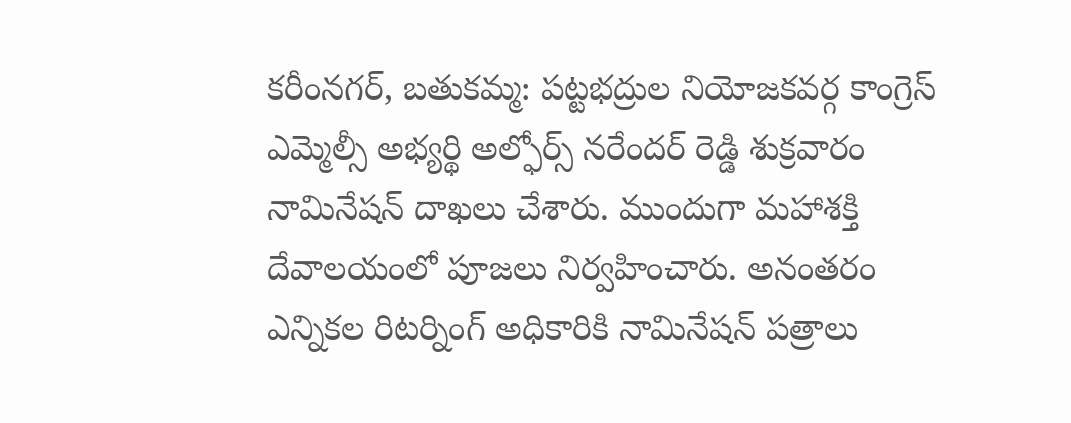కరీంనగర్, బతుకమ్మ: పట్టభద్రుల నియోజకవర్గ కాంగ్రెస్ ఎమ్మెల్సీ అభ్యర్థి అల్ఫోర్స్ నరేందర్ రెడ్డి శుక్రవారం నామినేషన్ దాఖలు చేశారు. ముందుగా మహాశక్తి దేవాలయంలో పూజలు నిర్వహించారు. అనంతరం ఎన్నికల రిటర్నింగ్ అధికారికి నామినేషన్ పత్రాలు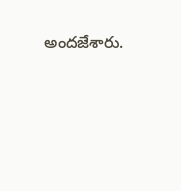అందజేశారు.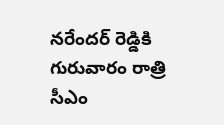నరేందర్ రెడ్డికి గురువారం రాత్రి సీఎం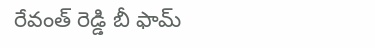రేవంత్ రెడ్డి బీ ఫామ్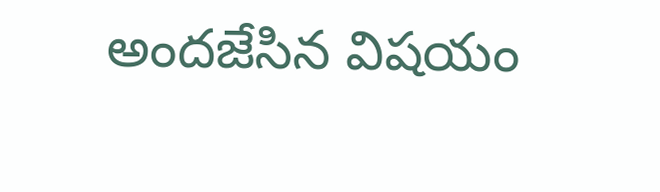అందజేసిన విషయం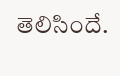తెలిసిందే.